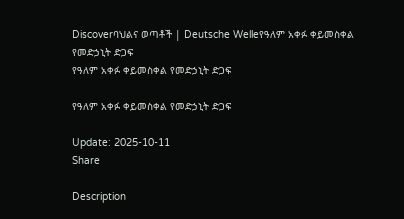Discoverባህልና ወጣቶች | Deutsche Welleየዓለም አቀፉ ቀይመስቀል የመድኃኒት ድጋፍ
የዓለም አቀፉ ቀይመስቀል የመድኃኒት ድጋፍ

የዓለም አቀፉ ቀይመስቀል የመድኃኒት ድጋፍ

Update: 2025-10-11
Share

Description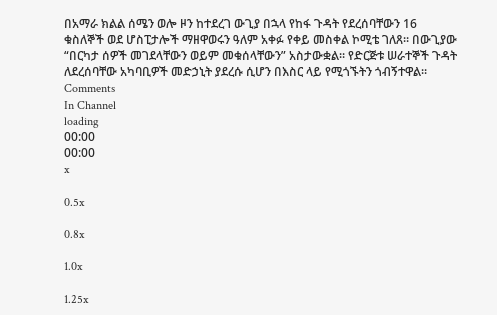በአማራ ክልል ሰሜን ወሎ ዞን ከተደረገ ውጊያ በኋላ የከፋ ጉዳት የደረሰባቸውን 16 ቁስለኞች ወደ ሆስፒታሎች ማዘዋወሩን ዓለም አቀፉ የቀይ መስቀል ኮሚቴ ገለጸ። በውጊያው “በርካታ ሰዎች መገደላቸውን ወይም መቁሰላቸውን” አስታውቋል። የድርጅቱ ሠራተኞች ጉዳት ለደረሰባቸው አካባቢዎች መድኃኒት ያደረሱ ሲሆን በእስር ላይ የሚጎኙትን ጎብኝተዋል።
Comments
In Channel
loading
00:00
00:00
x

0.5x

0.8x

1.0x

1.25x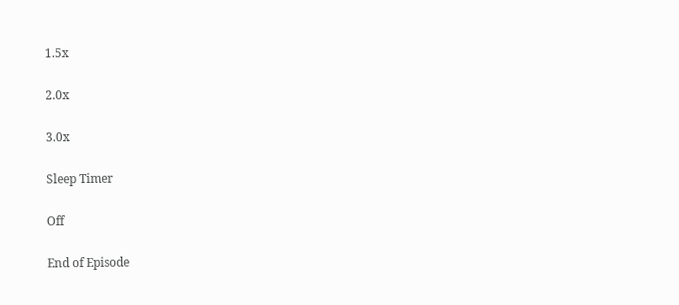1.5x

2.0x

3.0x

Sleep Timer

Off

End of Episode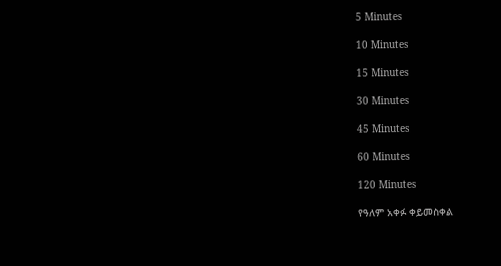5 Minutes

10 Minutes

15 Minutes

30 Minutes

45 Minutes

60 Minutes

120 Minutes

የዓለም አቀፉ ቀይመስቀል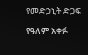የመድኃኒት ድጋፍ

የዓለም አቀፉ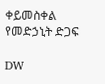ቀይመስቀል የመድኃኒት ድጋፍ

DW